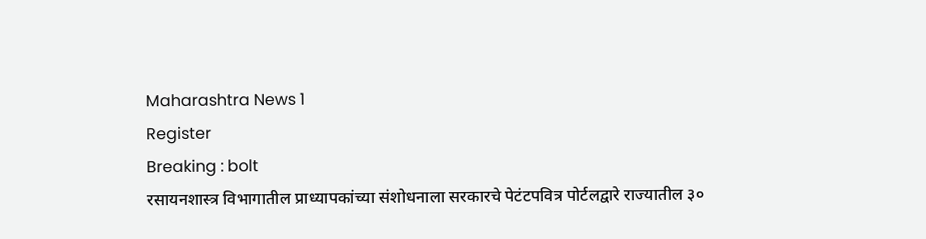Maharashtra News 1
Register
Breaking : bolt
रसायनशास्त्र विभागातील प्राध्यापकांच्या संशोधनाला सरकारचे पेटंटपवित्र पोर्टलद्वारे राज्यातील ३०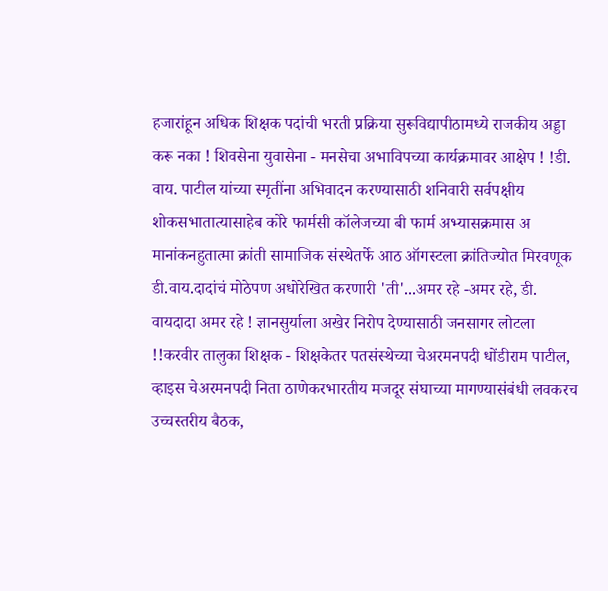हजारांहून अधिक शिक्षक पदांची भरती प्रक्रिया सुरूविद्यापीठामध्ये राजकीय अड्डा करू नका ! शिवसेना युवासेना - मनसेचा अभाविपच्या कार्यक्रमावर आक्षेप ! !डी. वाय. पाटील यांच्या स्मृतींना अभिवादन करण्यासाठी शनिवारी सर्वपक्षीय शोकसभातात्यासाहेब कोरे फार्मसी कॉलेजच्या बी फार्म अभ्यासक्रमास अ मानांकनहुतात्मा क्रांती सामाजिक संस्थेतर्फे आठ ऑगस्टला क्रांतिज्योत मिरवणूक डी.वाय.दादांचं मोठेपण अधोरेखित करणारी 'ती'...अमर रहे -अमर रहे, डी. वायदादा अमर रहे ! ज्ञानसुर्याला अखेर निरोप देण्यासाठी जनसागर लोटला !!करवीर तालुका शिक्षक - शिक्षकेतर पतसंस्थेच्या चेअरमनपदी धोंडीराम पाटील, व्हाइस चेअरमनपदी निता ठाणेकरभारतीय मजदूर संघाच्या मागण्यासंबंधी लवकरच उच्चस्तरीय बैठक,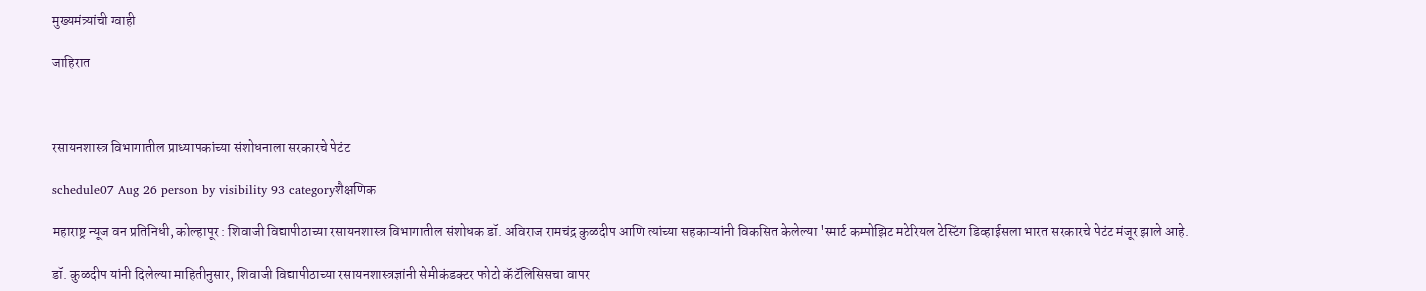मुख्यमंत्र्यांची ग्वाही

जाहिरात



रसायनशास्त्र विभागातील प्राध्यापकांच्या संशोधनाला सरकारचे पेटंट

schedule07 Aug 26 person by visibility 93 categoryशैक्षणिक

महाराष्ट्र न्यूज वन प्रतिनिधी, कोल्हापूर : शिवाजी विद्यापीठाच्या रसायनशास्त्र विभागातील संशोधक डॉ. अविराज रामचंद्र कुळदीप आणि त्यांच्या सहकाऱ्यांनी विकसित केलेल्या 'स्मार्ट कम्पोझिट मटेरियल टेस्टिंग डिव्हाईसला भारत सरकारचे पेटंट मंजूर झाले आहे.

डॉ. कुळदीप यांनी दिलेल्या माहितीनुसार, शिवाजी विद्यापीठाच्या रसायनशास्त्रज्ञांनी सेमीकंडक्टर फोटो कॅटॅलिसिसचा वापर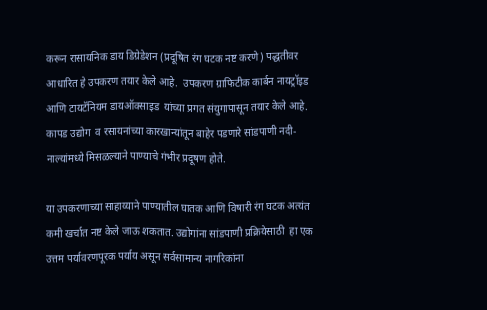करून रासायनिक डाय डिग्रेडेशन (प्रदूषित रंग घटक नष्ट करणे) पद्धतीवर आधारित हे उपकरण तयार केले आहे.  उपकरण ग्राफिटीक कार्बन नायट्रॉइड आणि टायटॅनियम डायऑक्साइड  यांच्या प्रगत संयुगापासून तयार केले आहे. कापड उद्योग  व रसायनांच्या कारखान्यांतून बाहेर पडणारे सांडपाणी नदी-नाल्यांमध्ये मिसळल्याने पाण्याचे गंभीर प्रदूषण होते.

या उपकरणाच्या साहाय्याने पाण्यातील घातक आणि विषारी रंग घटक अत्यंत कमी खर्चात नष्ट केले जाऊ शकतात. उद्योगांना सांडपाणी प्रक्रियेसाठी  हा एक उत्तम पर्यावरणपूरक पर्याय असून सर्वसामान्य नागरिकांना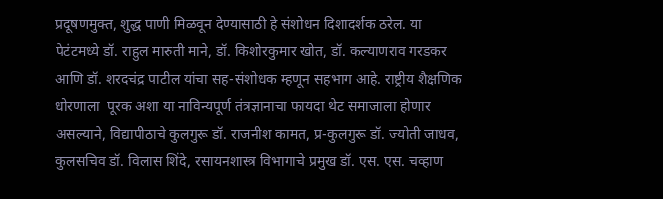प्रदूषणमुक्त, शुद्ध पाणी मिळवून देण्यासाठी हे संशोधन दिशादर्शक ठरेल. या पेटंटमध्ये डॉ. राहुल मारुती माने, डॉ. किशोरकुमार खोत, डॉ. कल्याणराव गरडकर आणि डॉ. शरदचंद्र पाटील यांचा सह-संशोधक म्हणून सहभाग आहे. राष्ट्रीय शैक्षणिक धोरणाला  पूरक अशा या नाविन्यपूर्ण तंत्रज्ञानाचा फायदा थेट समाजाला होणार असल्याने, विद्यापीठाचे कुलगुरू डॉ. राजनीश कामत, प्र-कुलगुरू डॉ. ज्योती जाधव, कुलसचिव डॉ. विलास शिंदे, रसायनशास्त्र विभागाचे प्रमुख डॉ. एस. एस. चव्हाण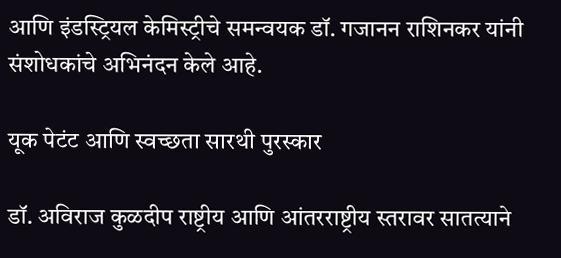आणि इंडस्ट्रियल केमिस्ट्रीचे समन्वयक डॉ. गजानन राशिनकर यांनी संशोधकांचे अभिनंदन केले आहे.

यूक पेटंट आणि स्वच्छता सारथी पुरस्कार

डॉ. अविराज कुळदीप राष्ट्रीय आणि आंतरराष्ट्रीय स्तरावर सातत्याने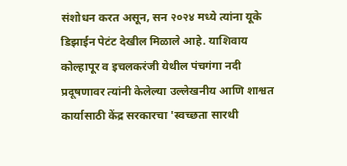संशोधन करत असून, सन २०२४ मध्ये त्यांना यूके डिझाईन पेटंट देखील मिळाले आहे. याशिवाय कोल्हापूर व इचलकरंजी येथील पंचगंगा नदी प्रदूषणावर त्यांनी केलेल्या उल्लेखनीय आणि शाश्वत कार्यासाठी केंद्र सरकारचा 'स्वच्छता सारथी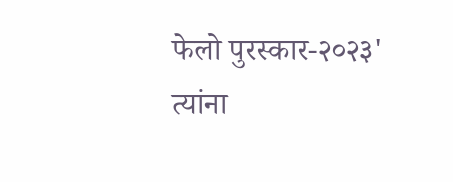फेलो पुरस्कार-२०२३' त्यांना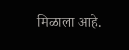मिळाला आहे.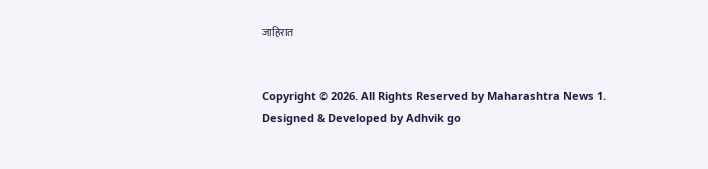जाहिरात


Copyright © 2026. All Rights Reserved by Maharashtra News 1.
Designed & Developed by Adhvik go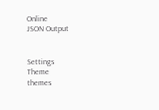Online
JSON Output


Settings
Theme
themes